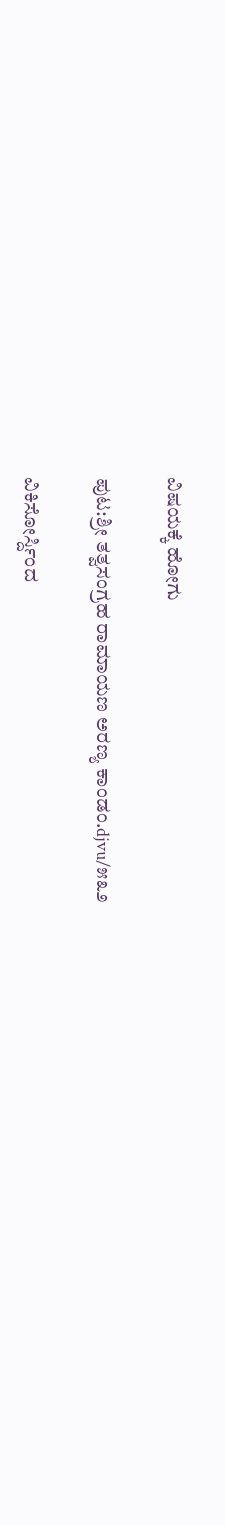ವಿಷಯಕ್ಕೆ ಹೋಗು

ಪುಟ:ಶ್ರೀ ತತ್ವಸಂಗ್ರಹ ರಾಮಾಯಣ ಅರಣ್ಯ ಕಾಂಡಂ.djvu/೫೩೨

ವಿಕಿಸೋರ್ಸ್ದಿಂದ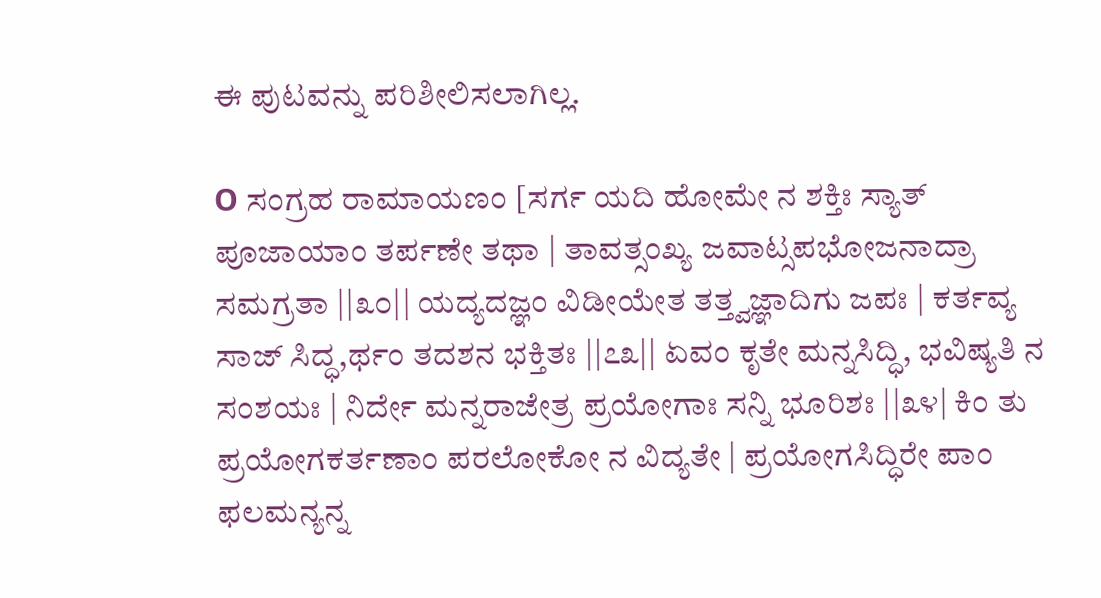ಈ ಪುಟವನ್ನು ಪರಿಶೀಲಿಸಲಾಗಿಲ್ಲ.

O ಸಂಗ್ರಹ ರಾಮಾಯಣಂ [ಸರ್ಗ ಯದಿ ಹೋಮೇ ನ ಶಕ್ತಿಃ ಸ್ಯಾತ್ ಪೂಜಾಯಾಂ ತರ್ಪಣೇ ತಥಾ | ತಾವತ್ಸಂಖ್ಯ ಜವಾಟ್ಸಪಭೋಜನಾದ್ರಾ ಸಮಗ್ರತಾ ||೩೦|| ಯದ್ಯದಜ್ಞಂ ವಿಡೀಯೇತ ತತ್ತ್ವಜ್ಞಾದಿಗು ಜಪಃ | ಕರ್ತವ್ಯ ಸಾಜ್ ಸಿದ್ಧ,ರ್ಥಂ ತದಶನ ಭಕ್ತಿತಃ ||೭೩|| ಏವಂ ಕೃತೇ ಮನ್ನಸಿದ್ಧಿ, ಭವಿಷ್ಯತಿ ನ ಸಂಶಯಃ | ನಿರ್ದೇ ಮನ್ನರಾಜೇತ್ರ ಪ್ರಯೋಗಾಃ ಸನ್ನಿ ಭೂರಿಶಃ ||೩೪| ಕಿಂ ತು ಪ್ರಯೋಗಕರ್ತಣಾಂ ಪರಲೋಕೋ ನ ವಿದ್ಯತೇ | ಪ್ರಯೋಗಸಿದ್ಧಿರೇ ಪಾಂ ಫಲಮನ್ಯನ್ನ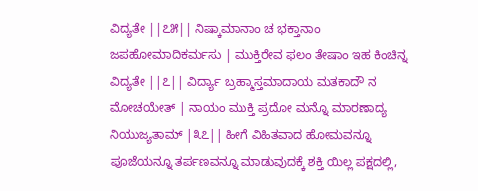ವಿದ್ಯತೇ ||೭೫|| ನಿಷ್ಕಾಮಾನಾಂ ಚ ಭಕ್ತಾನಾಂ ಜಪಹೋಮಾದಿಕರ್ಮಸು | ಮುಕ್ತಿರೇವ ಫಲಂ ತೇಷಾಂ ಇಹ ಕಿಂಚಿನ್ನ ವಿದ್ಯತೇ ||೭|| ವಿರ್ದ್ಯಾ ಬ್ರಹ್ಮಾಸ್ತಮಾದಾಯ ಮತಕಾದೌ ನ ಮೋಚಯೇತ್ | ನಾಯಂ ಮುಕ್ತಿ ಪ್ರದೋ ಮನ್ನೊ ಮಾರಣಾದ್ಯ ನಿಯುಜ್ಯತಾಮ್ |೩೭|| ಹೀಗೆ ವಿಹಿತವಾದ ಹೋಮವನ್ನೂ ಪೂಜೆಯನ್ನೂ ತರ್ಪಣವನ್ನೂ ಮಾಡುವುದಕ್ಕೆ ಶಕ್ತಿ ಯಿಲ್ಲ ಪಕ್ಷದಲ್ಲಿ,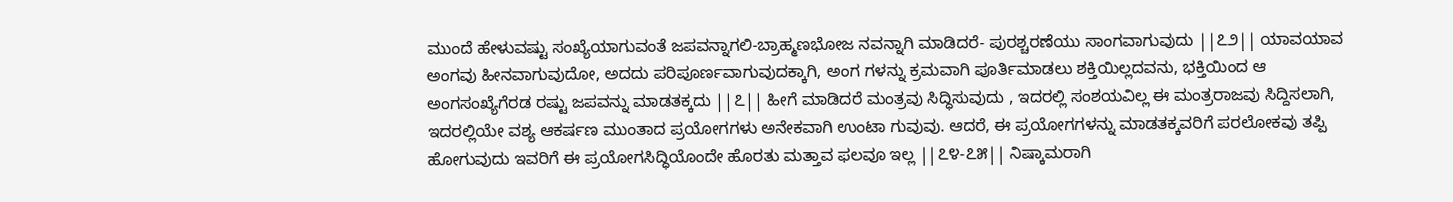ಮುಂದೆ ಹೇಳುವಷ್ಟು ಸಂಖ್ಯೆಯಾಗುವಂತೆ ಜಪವನ್ನಾಗಲಿ-ಬ್ರಾಹ್ಮಣಭೋಜ ನವನ್ನಾಗಿ ಮಾಡಿದರೆ- ಪುರಶ್ಚರಣೆಯು ಸಾಂಗವಾಗುವುದು ||೭೨|| ಯಾವಯಾವ ಅಂಗವು ಹೀನವಾಗುವುದೋ, ಅದದು ಪರಿಪೂರ್ಣವಾಗುವುದಕ್ಕಾಗಿ, ಅಂಗ ಗಳನ್ನು ಕ್ರಮವಾಗಿ ಪೂರ್ತಿಮಾಡಲು ಶಕ್ತಿಯಿಲ್ಲದವನು, ಭಕ್ತಿಯಿಂದ ಆ ಅಂಗಸಂಖ್ಯೆಗೆರಡ ರಷ್ಟು ಜಪವನ್ನು ಮಾಡತಕ್ಕದು ||೭|| ಹೀಗೆ ಮಾಡಿದರೆ ಮಂತ್ರವು ಸಿದ್ಧಿಸುವುದು , ಇದರಲ್ಲಿ ಸಂಶಯವಿಲ್ಲ ಈ ಮಂತ್ರರಾಜವು ಸಿದ್ದಿಸಲಾಗಿ, ಇದರಲ್ಲಿಯೇ ವಶ್ಯ ಆಕರ್ಷಣ ಮುಂತಾದ ಪ್ರಯೋಗಗಳು ಅನೇಕವಾಗಿ ಉಂಟಾ ಗುವುವು. ಆದರೆ, ಈ ಪ್ರಯೋಗಗಳನ್ನು ಮಾಡತಕ್ಕವರಿಗೆ ಪರಲೋಕವು ತಪ್ಪಿ ಹೋಗುವುದು ಇವರಿಗೆ ಈ ಪ್ರಯೋಗಸಿದ್ಧಿಯೊಂದೇ ಹೊರತು ಮತ್ತಾವ ಫಲವೂ ಇಲ್ಲ ||೭೪-೭೫|| ನಿಷ್ಕಾಮರಾಗಿ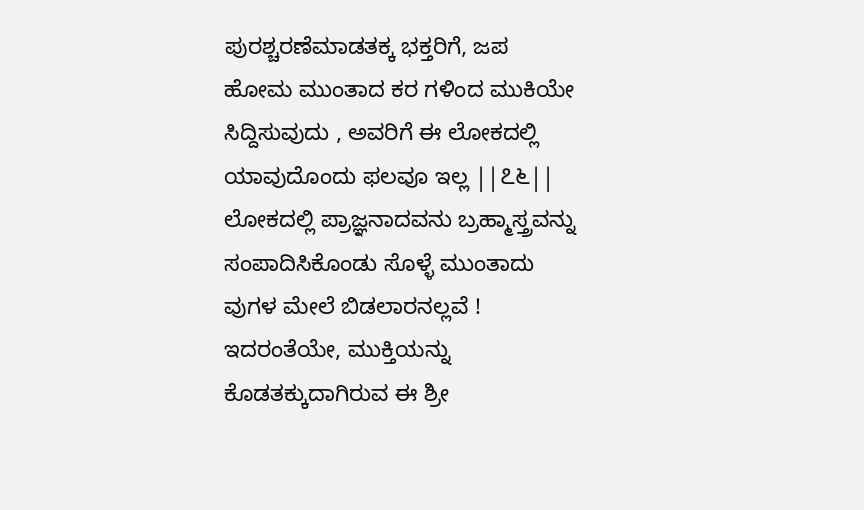ಪುರಶ್ಚರಣೆಮಾಡತಕ್ಕ ಭಕ್ತರಿಗೆ, ಜಪ ಹೋಮ ಮುಂತಾದ ಕರ ಗಳಿಂದ ಮುಕಿಯೇ ಸಿದ್ದಿಸುವುದು , ಅವರಿಗೆ ಈ ಲೋಕದಲ್ಲಿ ಯಾವುದೊಂದು ಫಲವೂ ಇಲ್ಲ ||೭೬|| ಲೋಕದಲ್ಲಿ ಪ್ರಾಜ್ಞನಾದವನು ಬ್ರಹ್ಮಾಸ್ತ್ರವನ್ನು ಸಂಪಾದಿಸಿಕೊಂಡು ಸೊಳ್ಳೆ ಮುಂತಾದು ವುಗಳ ಮೇಲೆ ಬಿಡಲಾರನಲ್ಲವೆ ! ಇದರಂತೆಯೇ, ಮುಕ್ತಿಯನ್ನು ಕೊಡತಕ್ಕುದಾಗಿರುವ ಈ ಶ್ರೀ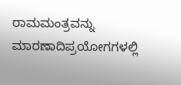ರಾಮಮಂತ್ರವನ್ನು ಮಾರಣಾದಿಪ್ರಯೋಗಗಳಲ್ಲಿ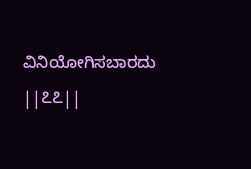ವಿನಿಯೋಗಿಸಬಾರದು ||೭೭||